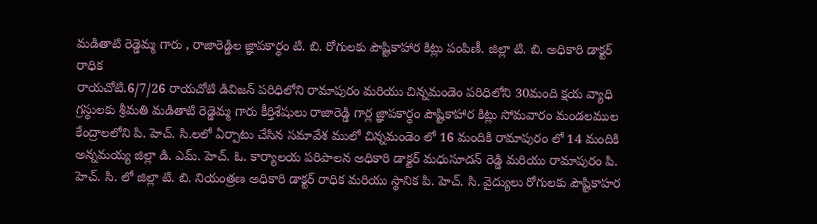మడితాటి రెడ్డెమ్మ గారు , రాజారెడ్డిల జ్ఞాపకార్థం టి. బి. రోగులకు పౌష్టికాహార కిట్లు పంపిణీ. జిల్లా టి. బి. అధికారి డాక్టర్ రాధిక
రాయచోటి.6/7/26 రాయచోటి డివిజన్ పరిధిలోని రామాపురం మరియు చిన్నమండెం పరిధిలోని 30మంది క్షయ వ్యాధి గ్రస్థులకు శ్రీమతి మడితాటి రెడ్డెమ్మ గారు కీర్తిశేషులు రాజారెడ్డి గార్ల జ్ఞాపకార్థం పౌష్టికాహార కిట్లు సోమవారం మండలముల కేంద్రాలలోని పి. హెచ్. సి.లలో ఏర్పాటు చేసిన సమావేశ ములో చిన్నమండెం లో 16 మందికి రామాపురం లో 14 మందికి అన్నమయ్య జిల్లా డి. ఎమ్. హెచ్. ఓ. కార్యాలయ పరిపాలన అధికారి డాక్టర్ మధుసూదన్ రెడ్డి మరియు రామాపురం పి. హెచ్. సి. లో జిల్లా టి. బి. నియంత్రణ అధికారి డాక్టర్ రాధిక మరియు స్థానిక పి. హెచ్. సి. వైద్యులు రోగులకు పౌష్టికాహర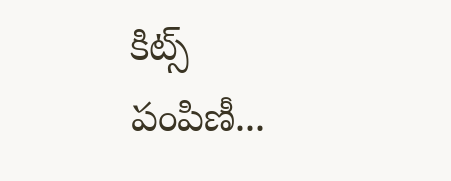కిట్స్ పంపిణీ...